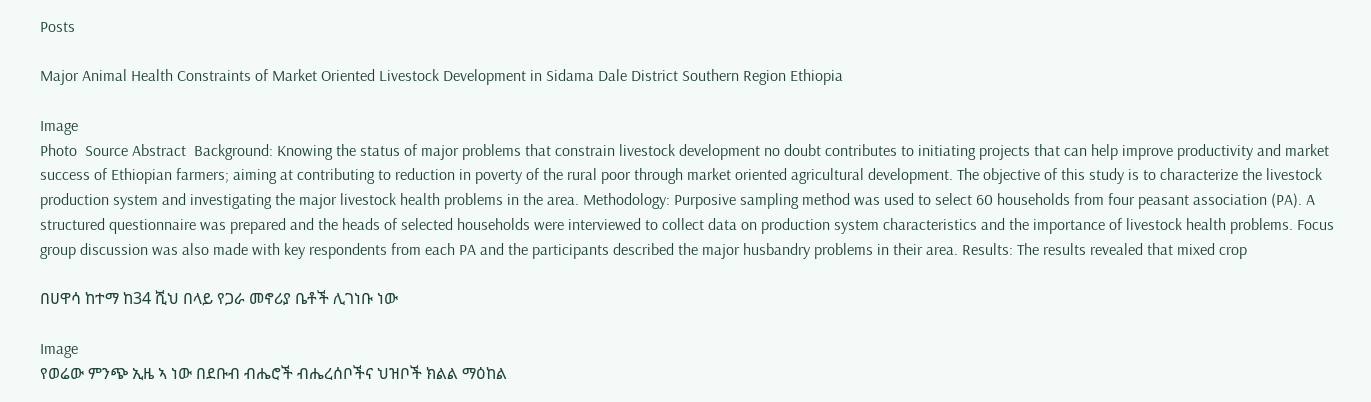Posts

Major Animal Health Constraints of Market Oriented Livestock Development in Sidama Dale District Southern Region Ethiopia

Image
Photo  Source Abstract  Background: Knowing the status of major problems that constrain livestock development no doubt contributes to initiating projects that can help improve productivity and market success of Ethiopian farmers; aiming at contributing to reduction in poverty of the rural poor through market oriented agricultural development. The objective of this study is to characterize the livestock production system and investigating the major livestock health problems in the area. Methodology: Purposive sampling method was used to select 60 households from four peasant association (PA). A structured questionnaire was prepared and the heads of selected households were interviewed to collect data on production system characteristics and the importance of livestock health problems. Focus group discussion was also made with key respondents from each PA and the participants described the major husbandry problems in their area. Results: The results revealed that mixed crop

በሀዋሳ ከተማ ከ34 ሺህ በላይ የጋራ መኖሪያ ቤቶች ሊገነቡ ነው

Image
የወሬው ምንጭ ኢዜ ኣ ነው በደቡብ ብሔሮች ብሔረሰቦችና ህዝቦች ክልል ማዕከል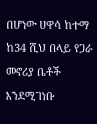በሆነው ሀዋሳ ከተማ   ከ34 ሺህ በላይ የጋራ መኖሪያ ቤቶች እንደሚገነቡ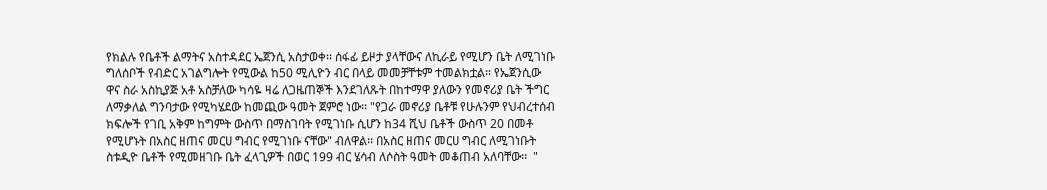የክልሉ የቤቶች ልማትና አስተዳደር ኤጀንሲ አስታወቀ፡፡ ሰፋፊ ይዞታ ያላቸውና ለኪራይ የሚሆን ቤት ለሚገነቡ ግለሰቦች የብድር አገልግሎት የሚውል ከ50 ሚሊዮን ብር በላይ መመቻቸቱም ተመልክቷል፡፡ የኤጀንሲው ዋና ስራ አስኪያጅ አቶ አስቻለው ካሳዬ ዛሬ ለጋዜጠኞች እንደገለጹት በከተማዋ ያለውን የመኖሪያ ቤት ችግር ለማቃለል ግንባታው የሚካሄደው ከመጪው ዓመት ጀምሮ ነው፡፡ "የጋራ መኖሪያ ቤቶቹ የሁሉንም የህብረተሰብ ክፍሎች የገቢ አቅም ከግምት ውስጥ በማስገባት የሚገነቡ ሲሆን ከ34 ሺህ ቤቶች ውስጥ 20 በመቶ የሚሆኑት በአስር ዘጠና መርሀ ግብር የሚገነቡ ናቸው" ብለዋል፡፡ በአስር ዘጠና መርሀ ግብር ለሚገነቡት  ስቱዲዮ ቤቶች የሚመዘገቡ ቤት ፈላጊዎች በወር 199 ብር ሄሳብ ለሶስት ዓመት መቆጠብ አለባቸው፡፡  "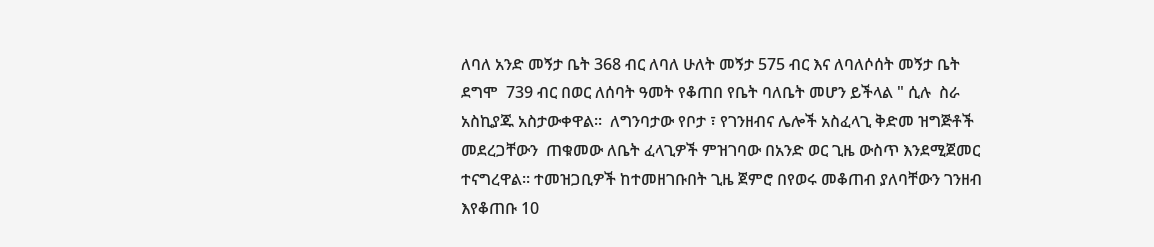ለባለ አንድ መኝታ ቤት 368 ብር ለባለ ሁለት መኝታ 575 ብር እና ለባለሶሰት መኝታ ቤት ደግሞ  739 ብር በወር ለሰባት ዓመት የቆጠበ የቤት ባለቤት መሆን ይችላል " ሲሉ  ስራ አስኪያጁ አስታውቀዋል፡፡  ለግንባታው የቦታ ፣ የገንዘብና ሌሎች አስፈላጊ ቅድመ ዝግጅቶች መደረጋቸውን  ጠቁመው ለቤት ፈላጊዎች ምዝገባው በአንድ ወር ጊዜ ውስጥ እንደሚጀመር ተናግረዋል፡፡ ተመዝጋቢዎች ከተመዘገቡበት ጊዜ ጀምሮ በየወሩ መቆጠብ ያለባቸውን ገንዘብ እየቆጠቡ 10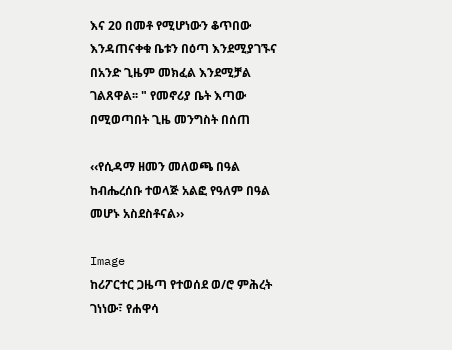እና 20 በመቶ የሚሆነውን ቆጥበው እንዳጠናቀቁ ቤቱን በዕጣ እንደሚያገኙና በአንድ ጊዜም መክፈል እንደሚቻል ገልጸዋል፡፡ " የመኖሪያ ቤት እጣው በሚወጣበት ጊዜ መንግስት በሰጠ

‹‹የሲዳማ ዘመን መለወጫ በዓል ከብሔረሰቡ ተወላጅ አልፎ የዓለም በዓል መሆኑ አስደስቶናል››

Image
ከሪፖርተር ጋዜጣ የተወሰደ ወ/ሮ ምሕረት ገነነው፣ የሐዋሳ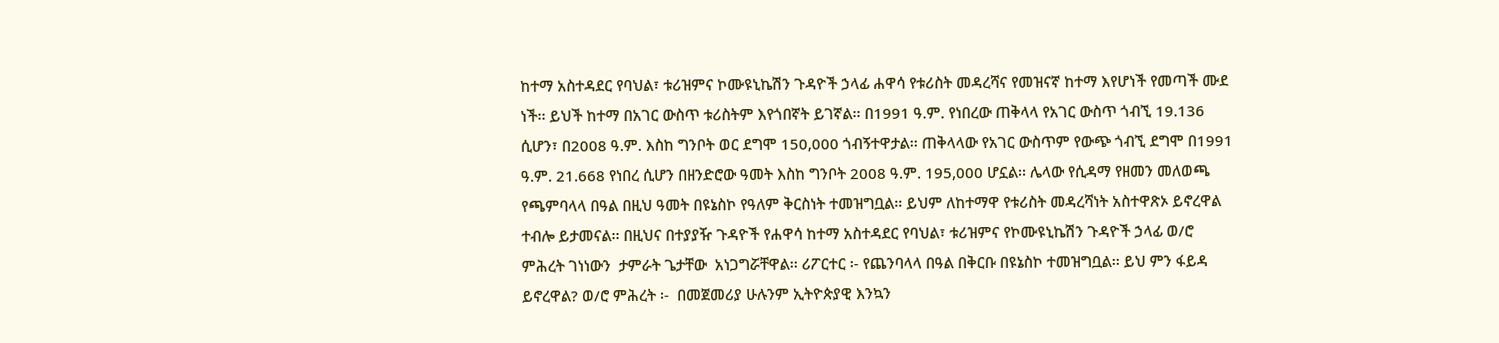ከተማ አስተዳደር የባህል፣ ቱሪዝምና ኮሙዩኒኬሽን ጉዳዮች ኃላፊ ሐዋሳ የቱሪስት መዳረሻና የመዝናኛ ከተማ እየሆነች የመጣች ሙደ ነች፡፡ ይህች ከተማ በአገር ውስጥ ቱሪስትም እየጎበኛት ይገኛል፡፡ በ1991 ዓ.ም. የነበረው ጠቅላላ የአገር ውስጥ ጎብኚ 19.136 ሲሆን፣ በ2008 ዓ.ም. እስከ ግንቦት ወር ደግሞ 150,000 ጎብኝተዋታል፡፡ ጠቅላላው የአገር ውስጥም የውጭ ጎብኚ ደግሞ በ1991 ዓ.ም. 21.668 የነበረ ሲሆን በዘንድሮው ዓመት እስከ ግንቦት 2008 ዓ.ም. 195,000 ሆኗል፡፡ ሌላው የሲዳማ የዘመን መለወጫ የጫምባላላ በዓል በዚህ ዓመት በዩኔስኮ የዓለም ቅርስነት ተመዝግቧል፡፡ ይህም ለከተማዋ የቱሪስት መዳረሻነት አስተዋጽኦ ይኖረዋል ተብሎ ይታመናል፡፡ በዚህና በተያያዥ ጉዳዮች የሐዋሳ ከተማ አስተዳደር የባህል፣ ቱሪዝምና የኮሙዩኒኬሽን ጉዳዮች ኃላፊ ወ/ሮ ምሕረት ገነነውን  ታምራት ጌታቸው  አነጋግሯቸዋል፡፡ ሪፖርተር ፡- የጨንባላላ በዓል በቅርቡ በዩኔስኮ ተመዝግቧል፡፡ ይህ ምን ፋይዳ ይኖረዋል? ወ/ሮ ምሕረት ፡-  በመጀመሪያ ሁሉንም ኢትዮጵያዊ እንኳን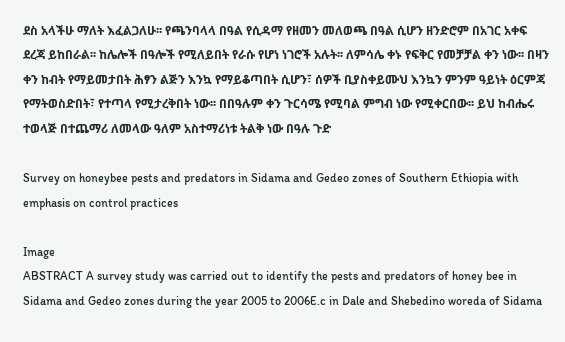ደስ አላችሁ ማለት እፈልጋለሁ፡፡ የጫንባላላ በዓል የሲዳማ የዘመን መለወጫ በዓል ሲሆን ዘንድሮም በአገር አቀፍ ደረጃ ይከበራል፡፡ ከሌሎች በዓሎች የሚለይበት የራሱ የሆነ ነገሮች አሉት፡፡ ለምሳሌ ቀኑ የፍቅር የመቻቻል ቀን ነው፡፡ በዛን ቀን ከብት የማይመታበት ሕፃን ልጅን እንኳ የማይቆጣበት ሲሆን፣ ሰዎች ቢያስቀይሙህ እንኳን ምንም ዓይነት ዕርምጃ የማትወስድበት፣ የተጣላ የሚታረቅበት ነው፡፡ በበዓሉም ቀን ጉርሳሜ የሚባል ምግብ ነው የሚቀርበው፡፡ ይህ ከብሔሩ ተወላጅ በተጨማሪ ለመላው ዓለም አስተማሪነቱ ትልቅ ነው በዓሉ ጉድ

Survey on honeybee pests and predators in Sidama and Gedeo zones of Southern Ethiopia with emphasis on control practices

Image
ABSTRACT A survey study was carried out to identify the pests and predators of honey bee in Sidama and Gedeo zones during the year 2005 to 2006E.c in Dale and Shebedino woreda of Sidama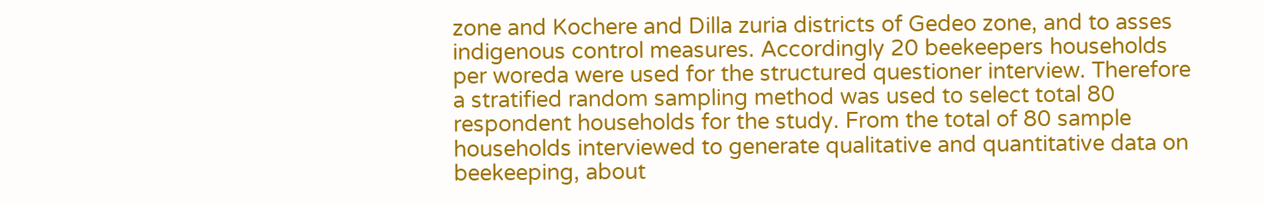zone and Kochere and Dilla zuria districts of Gedeo zone, and to asses indigenous control measures. Accordingly 20 beekeepers households per woreda were used for the structured questioner interview. Therefore a stratified random sampling method was used to select total 80 respondent households for the study. From the total of 80 sample households interviewed to generate qualitative and quantitative data on beekeeping, about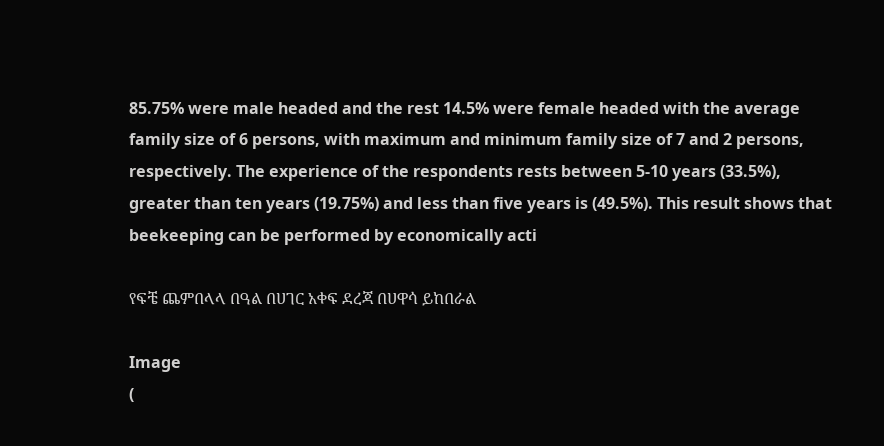85.75% were male headed and the rest 14.5% were female headed with the average family size of 6 persons, with maximum and minimum family size of 7 and 2 persons, respectively. The experience of the respondents rests between 5-10 years (33.5%), greater than ten years (19.75%) and less than five years is (49.5%). This result shows that beekeeping can be performed by economically acti

የፍቼ ጨምበላላ በዓል በሀገር አቀፍ ደረጃ በሀዋሳ ይከበራል

Image
(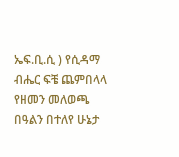ኤፍ.ቢ.ሲ ) የሲዳማ ብሔር ፍቼ ጨምበላላ የዘመን መለወጫ በዓልን በተለየ ሁኔታ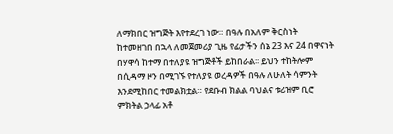ለማክበር ዝግጅት እየተደረገ ነው። በዓሉ በአለም ቅርስነት ከተመዘገበ በኋላ ለመጀመሪያ ጊዜ የፊታችን ሰኔ 23 እና 24 በዋናነት በሃዋሳ ከተማ በተለያዩ ዝግጅቶች ይከበራል፡፡ ይህን ተከትሎም በሲዳማ ዞን በሚገኙ የተለያዩ ወረዳዎች በዓሉ ለሁለት ሳምንት እንደሚከበር ተመልክቷል። የደቡብ ክልል ባህልና ቱሪዝም ቢሮ ምክትል ኃላፊ አቶ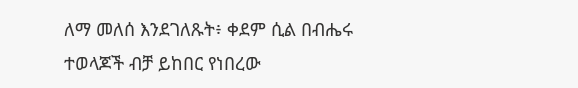ለማ መለሰ እንደገለጹት፥ ቀደም ሲል በብሔሩ ተወላጆች ብቻ ይከበር የነበረው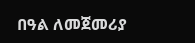በዓል ለመጀመሪያ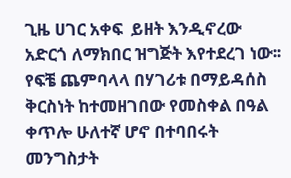ጊዜ ሀገር አቀፍ  ይዘት እንዲኖረው አድርጎ ለማክበር ዝግጅት እየተደረገ ነው፡፡ የፍቼ ጨምባላላ በሃገሪቱ በማይዳሰስ ቅርስነት ከተመዘገበው የመስቀል በዓል ቀጥሎ ሁለተኛ ሆኖ በተባበሩት መንግስታት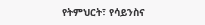የትምህርት፣ የሳይንስና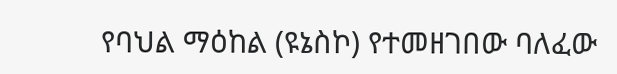የባህል ማዕከል (ዩኔስኮ) የተመዘገበው ባለፈው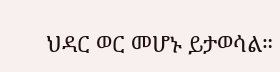ህዳር ወር መሆኑ ይታወሳል።